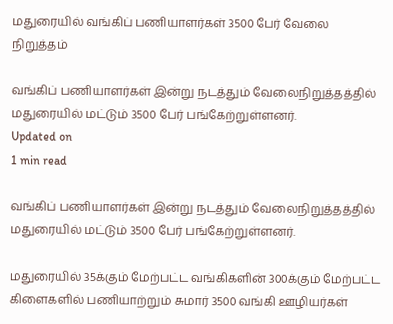மதுரையில் வங்கிப் பணியாளர்கள் 3500 பேர் வேலை நிறுத்தம்

வங்கிப் பணியாளர்கள் இன்று நடத்தும் வேலைநிறுத்தத்தில் மதுரையில் மட்டும் 3500 பேர் பங்கேற்றுள்ளனர்.
Updated on
1 min read

வங்கிப் பணியாளர்கள் இன்று நடத்தும் வேலைநிறுத்தத்தில் மதுரையில் மட்டும் 3500 பேர் பங்கேற்றுள்ளனர்.

மதுரையில் 35க்கும் மேற்பட்ட வங்கிகளின் 300க்கும் மேற்பட்ட கிளைகளில் பணியாற்றும் சுமார் 3500 வங்கி ஊழியர்கள்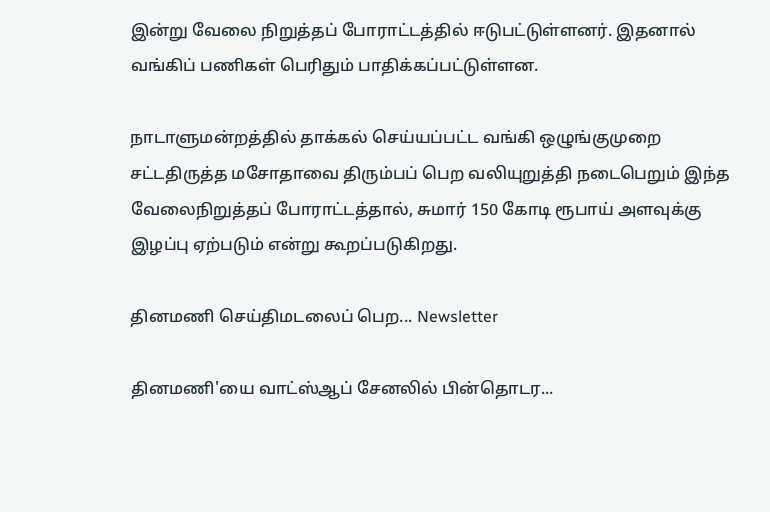இன்று வேலை நிறுத்தப் போராட்டத்தில் ஈடுபட்டுள்ளனர். இதனால் வங்கிப் பணிகள் பெரிதும் பாதிக்கப்பட்டுள்ளன.

நாடாளுமன்றத்தில் தாக்கல் செய்யப்பட்ட வங்கி ஒழுங்குமுறை சட்டதிருத்த மசோதாவை திரும்பப் பெற வலியுறுத்தி நடைபெறும் இந்த வேலைநிறுத்தப் போராட்டத்தால், சுமார் 150 கோடி ரூபாய் அளவுக்கு இழப்பு ஏற்படும் என்று கூறப்படுகிறது.

தினமணி செய்திமடலைப் பெற... Newsletter

தினமணி'யை வாட்ஸ்ஆப் சேனலில் பின்தொடர...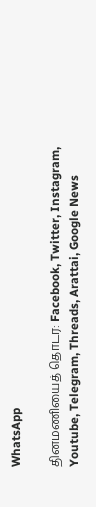WhatsApp

தினமணியைத் தொடர: Facebook, Twitter, Instagram, Youtube, Telegram, Threads, Arattai, Google News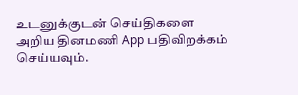உடனுக்குடன் செய்திகளை அறிய தினமணி App பதிவிறக்கம் செய்யவும்.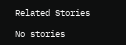Related Stories

No stories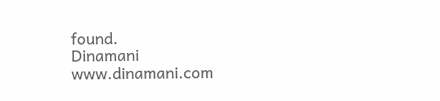found.
Dinamani
www.dinamani.com